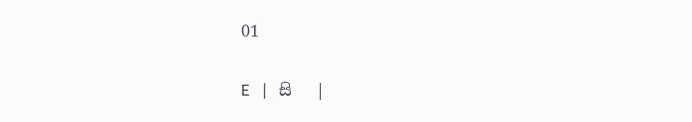01

E   |   සි   |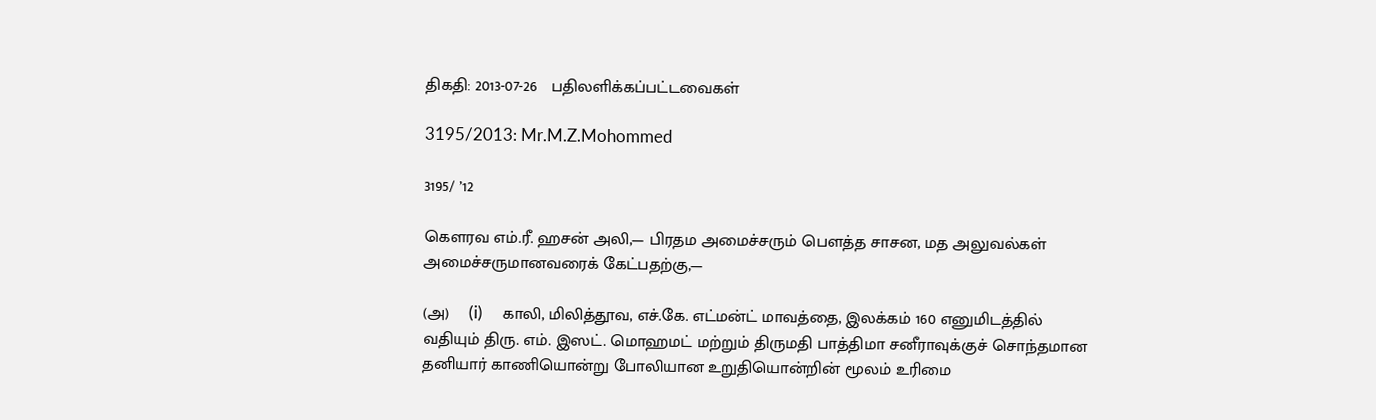திகதி: 2013-07-26   பதிலளிக்கப்பட்டவைகள்

3195/2013: Mr.M.Z.Mohommed

3195/ ’12

கெளரவ எம்.ரீ. ஹசன் அலி,— பிரதம அமைச்சரும் பெளத்த சாசன, மத அலுவல்கள் அமைச்சருமானவரைக் கேட்பதற்கு,—

(அ)    (i)     காலி, மிலித்தூவ, எச்.கே. எட்மன்ட் மாவத்தை, இலக்கம் 160 எனுமிடத்தில் வதியும் திரு. எம். இஸட். மொஹமட் மற்றும் திருமதி பாத்திமா சனீராவுக்குச் சொந்தமான தனியார் காணியொன்று போலியான உறுதியொன்றின் மூலம் உரிமை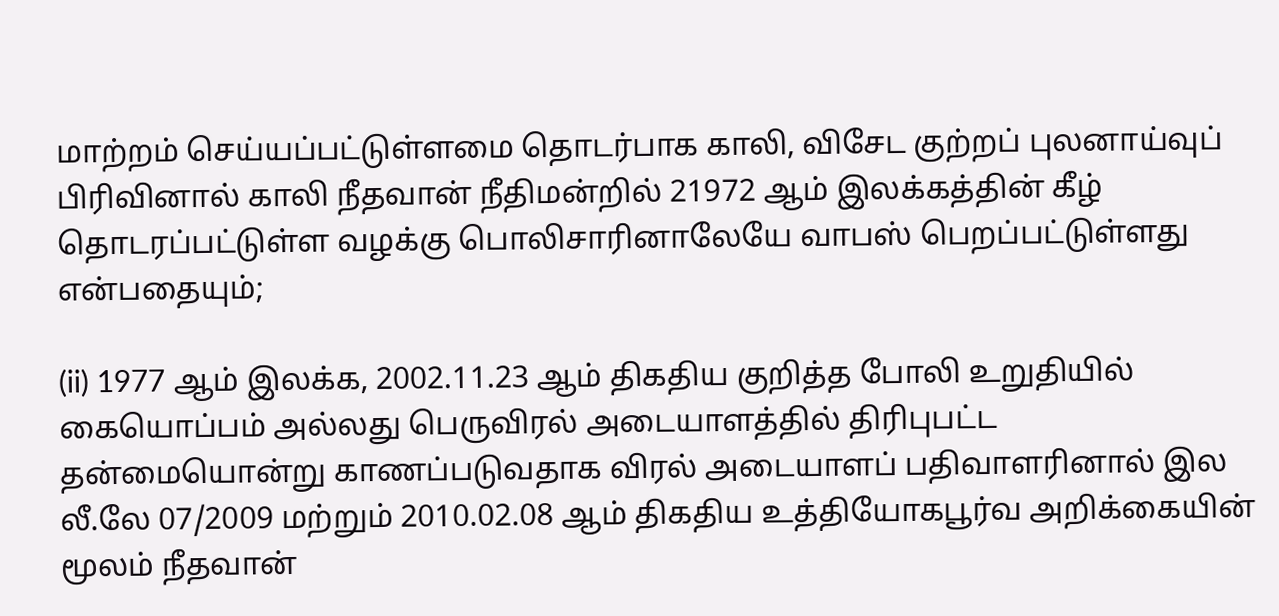மாற்றம் செய்யப்பட்டுள்ளமை தொடர்பாக காலி, விசேட குற்றப் புலனாய்வுப் பிரிவினால் காலி நீதவான் நீதிமன்றில் 21972 ஆம் இலக்கத்தின் கீழ் தொடரப்பட்டுள்ள வழக்கு பொலிசாரினாலேயே வாபஸ் பெறப்பட்டுள்ளது என்பதையும்;

(ii) 1977 ஆம் இலக்க, 2002.11.23 ஆம் திகதிய குறித்த போலி உறுதியில் கையொப்பம் அல்லது பெருவிரல் அடையாளத்தில் திரிபுபட்ட தன்மையொன்று காணப்படுவதாக விரல் அடையாளப் பதிவாளரினால் இல லீ.லே 07/2009 மற்றும் 2010.02.08 ஆம் திகதிய உத்தியோகபூர்வ அறிக்கையின் மூலம் நீதவான்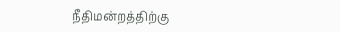நீதிமன்றத்திற்கு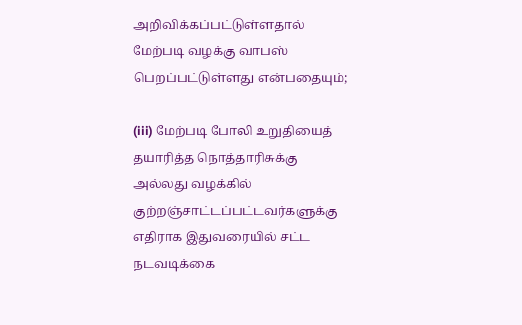அறிவிக்கப்பட்டுள்ளதால் மேற்படி வழக்கு வாபஸ் பெறப்பட்டுள்ளது என்பதையும்;

(iii) மேற்படி போலி உறுதியைத் தயாரித்த நொத்தாரிசுக்கு அல்லது வழக்கில் குற்றஞ்சாட்டப்பட்டவர்களுக்கு எதிராக இதுவரையில் சட்ட நடவடிக்கை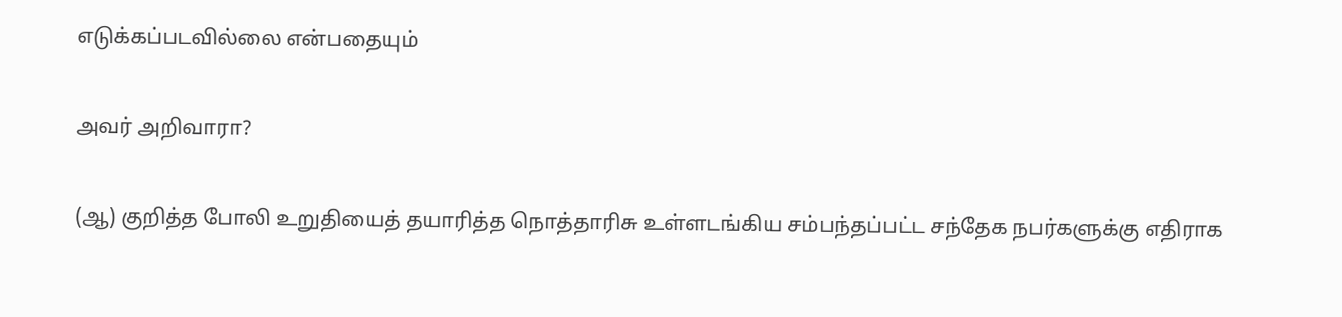எடுக்கப்படவில்லை என்பதையும்

அவர் அறிவாரா?

(ஆ) குறித்த போலி உறுதியைத் தயாரித்த நொத்தாரிசு உள்ளடங்கிய சம்பந்தப்பட்ட சந்தேக நபர்களுக்கு எதிராக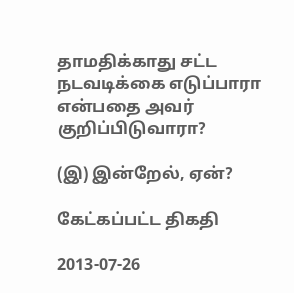தாமதிக்காது சட்ட நடவடிக்கை எடுப்பாரா என்பதை அவர் குறிப்பிடுவாரா?

(இ) இன்றேல், ஏன்?

கேட்கப்பட்ட திகதி

2013-07-26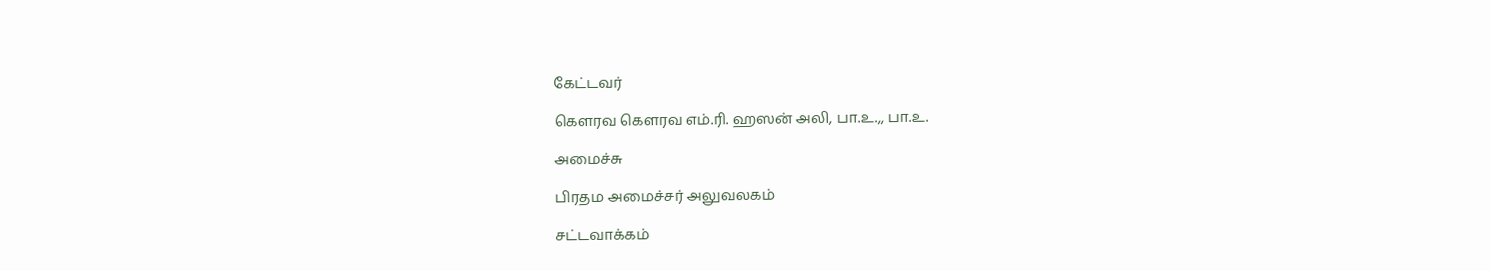கேட்டவர்

கௌரவ கௌரவ எம்.ரி. ஹஸன் அலி, பா.உ.,, பா.உ.

அமைச்சு

பிரதம அமைச்சர் அலுவலகம்

சட்டவாக்கம்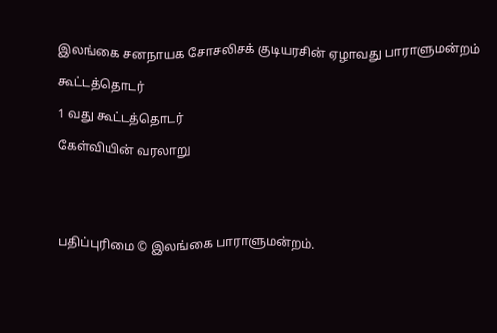இலங்கை சனநாயக சோசலிசக் குடியரசின் ஏழாவது பாராளுமன்றம்

கூட்டத்தொடர்

1 வது கூட்டத்தொடர்

கேள்வியின் வரலாறு





பதிப்புரிமை © இலங்கை பாராளுமன்றம்.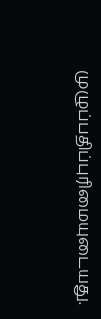முழுப்பதிப்புரிமையுடையது.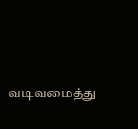வடிவமைத்து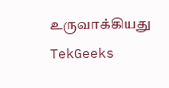உருவாக்கியது  TekGeeks